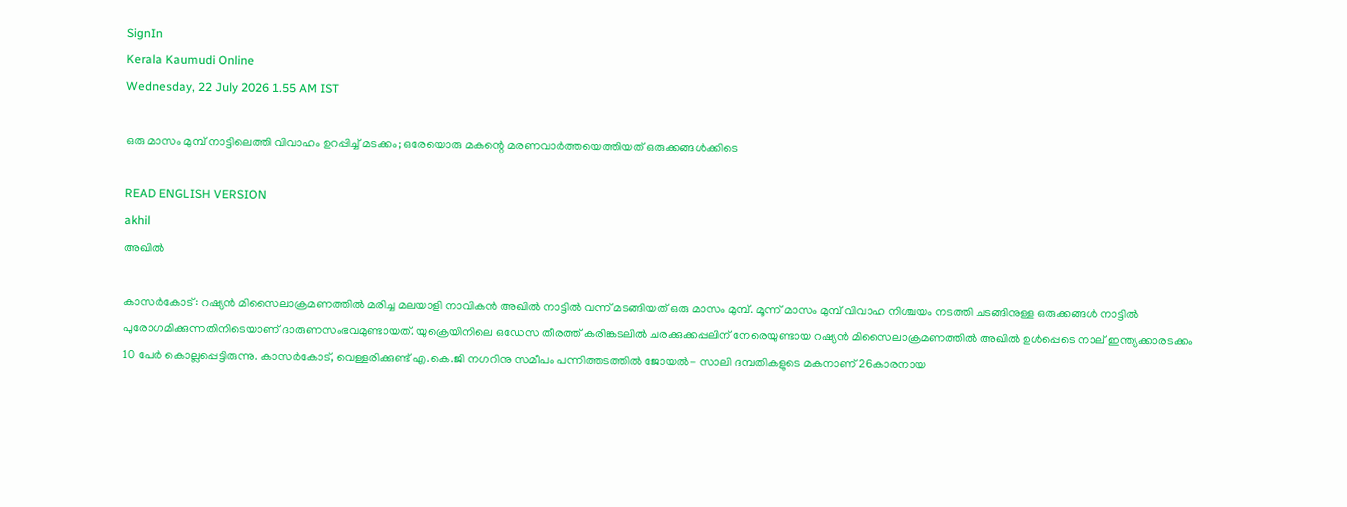SignIn
Kerala Kaumudi Online
Wednesday, 22 July 2026 1.55 AM IST

ഒരു മാസം മുമ്പ് നാട്ടിലെത്തി വിവാഹം ഉറപ്പിച്ച് മടക്കം; ഒരേയൊരു മകന്റെ മരണവാര്‍ത്തയെത്തിയത് ഒരുക്കങ്ങള്‍ക്കിടെ

READ ENGLISH VERSION
akhil
അഖില്‍

കാസര്‍കോട്: റഷ്യന്‍ മിസൈലാക്രമണത്തില്‍ മരിച്ച മലയാളി നാവികന്‍ അഖില്‍ നാട്ടില്‍ വന്ന് മടങ്ങിയത് ഒരു മാസം മുമ്പ്. മൂന്ന് മാസം മുമ്പ് വിവാഹ നിശ്ചയം നടത്തി ചടങ്ങിനുള്ള ഒരുക്കങ്ങള്‍ നാട്ടില്‍ പുരോഗമിക്കുന്നതിനിടെയാണ് ദാരുണസംഭവമുണ്ടായത്. യുക്രെയിനിലെ ഒഡേസ തീരത്ത് കരിങ്കടലില്‍ ചരക്കുക്കപ്പലിന് നേരെയുണ്ടായ റഷ്യന്‍ മിസൈലാക്രമണത്തില്‍ അഖില്‍ ഉള്‍പ്പെടെ നാല് ഇന്ത്യക്കാരടക്കം 10 പേര്‍ കൊല്ലപ്പെട്ടിരുന്നു. കാസര്‍കോട്, വെള്ളരിക്കുണ്ട് എ.കെ.ജി നഗറിനു സമീപം പന്നിത്തടത്തില്‍ ജോയല്‍- സാലി ദമ്പതികളുടെ മകനാണ് 26കാരനായ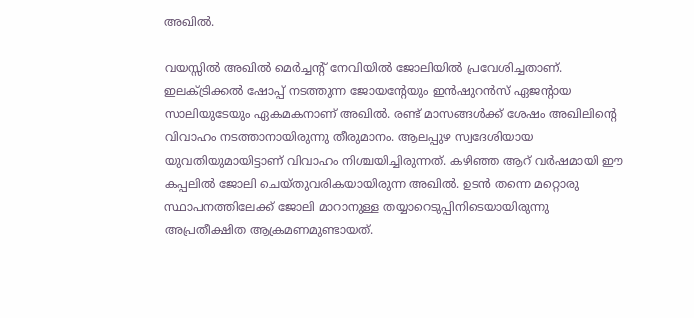അഖില്‍.

വയസ്സില്‍ അഖില്‍ മെര്‍ച്ചന്റ് നേവിയില്‍ ജോലിയില്‍ പ്രവേശിച്ചതാണ്. ഇലക്ട്രിക്കല്‍ ഷോപ്പ് നടത്തുന്ന ജോയന്റേയും ഇന്‍ഷുറന്‍സ് ഏജന്റായ സാലിയുടേയും ഏകമകനാണ് അഖില്‍. രണ്ട് മാസങ്ങള്‍ക്ക് ശേഷം അഖിലിന്റെ വിവാഹം നടത്താനായിരുന്നു തീരുമാനം. ആലപ്പുഴ സ്വദേശിയായ യുവതിയുമായിട്ടാണ് വിവാഹം നിശ്ചയിച്ചിരുന്നത്. കഴിഞ്ഞ ആറ് വര്‍ഷമായി ഈ കപ്പലില്‍ ജോലി ചെയ്തുവരികയായിരുന്ന അഖില്‍. ഉടന്‍ തന്നെ മറ്റൊരു സ്ഥാപനത്തിലേക്ക് ജോലി മാറാനുള്ള തയ്യാറെടുപ്പിനിടെയായിരുന്നു അപ്രതീക്ഷിത ആക്രമണമുണ്ടായത്.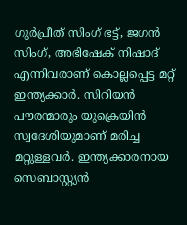ഗുര്‍പ്രീത് സിംഗ് ഭട്ട്, ജഗന്‍ സിംഗ്, അഭിഷേക് നിഷാദ് എന്നിവരാണ് കൊല്ലപ്പെട്ട മറ്റ് ഇന്ത്യക്കാര്‍. സിറിയന്‍ പൗരന്മാരും യുക്രെയിന്‍ സ്വദേശിയുമാണ് മരിച്ച മറ്റുള്ളവര്‍. ഇന്ത്യക്കാരനായ സെബാസ്റ്റ്യന്‍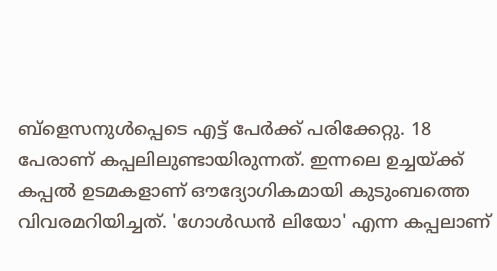ബ്‌ളെസനുള്‍പ്പെടെ എട്ട് പേര്‍ക്ക് പരിക്കേറ്റു. 18 പേരാണ് കപ്പലിലുണ്ടായിരുന്നത്. ഇന്നലെ ഉച്ചയ്ക്ക് കപ്പല്‍ ഉടമകളാണ് ഔദ്യോഗികമായി കുടുംബത്തെ വിവരമറിയിച്ചത്. 'ഗോള്‍ഡന്‍ ലിയോ' എന്ന കപ്പലാണ്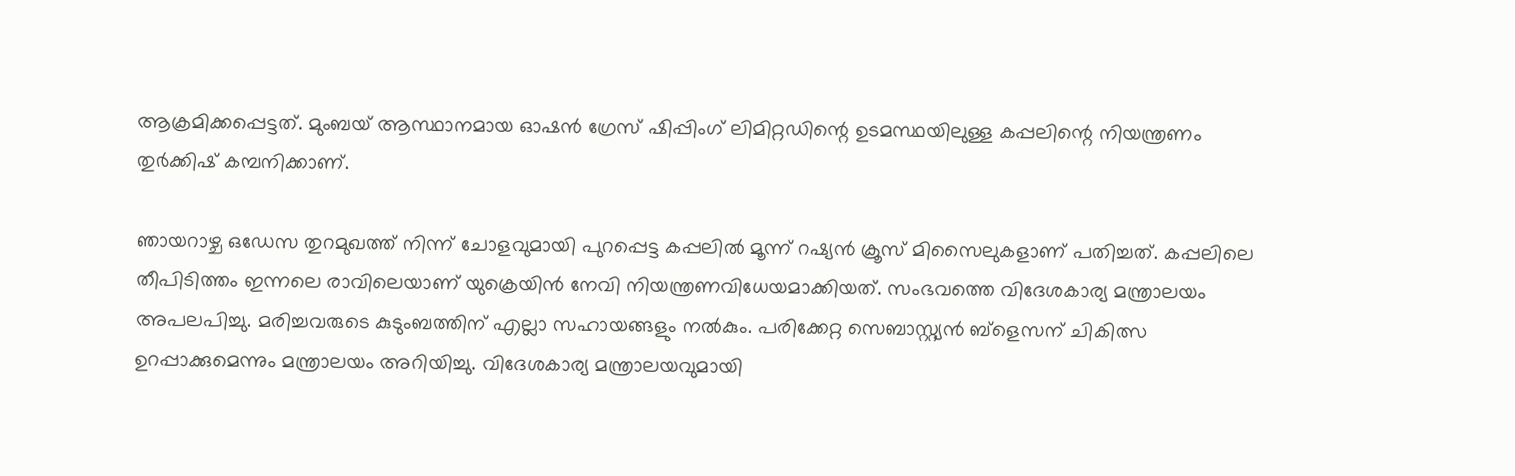ആക്രമിക്കപ്പെട്ടത്. മുംബയ് ആസ്ഥാനമായ ഓഷന്‍ ഗ്രേസ് ഷിപ്പിംഗ് ലിമിറ്റഡിന്റെ ഉടമസ്ഥയിലുള്ള കപ്പലിന്റെ നിയന്ത്രണം തുര്‍ക്കിഷ് കമ്പനിക്കാണ്.

ഞായറാഴ്ച ഒഡേസ തുറമുഖത്ത് നിന്ന് ചോളവുമായി പുറപ്പെട്ട കപ്പലില്‍ മൂന്ന് റഷ്യന്‍ ക്രൂസ് മിസൈലുകളാണ് പതിച്ചത്. കപ്പലിലെ തീപിടിത്തം ഇന്നലെ രാവിലെയാണ് യുക്രെയിന്‍ നേവി നിയന്ത്രണവിധേയമാക്കിയത്. സംഭവത്തെ വിദേശകാര്യ മന്ത്രാലയം അപലപിച്ചു. മരിച്ചവരുടെ കുടുംബത്തിന് എല്ലാ സഹായങ്ങളും നല്‍കും. പരിക്കേറ്റ സെബാസ്റ്റ്യന്‍ ബ്‌ളെസന് ചികിത്സ ഉറപ്പാക്കുമെന്നും മന്ത്രാലയം അറിയിച്ചു. വിദേശകാര്യ മന്ത്രാലയവുമായി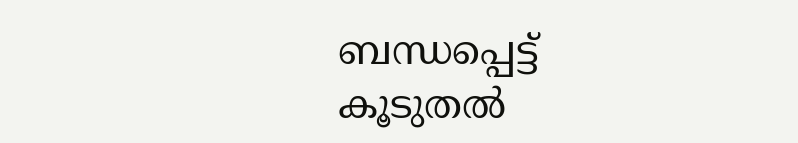ബന്ധപ്പെട്ട് കൂടുതല്‍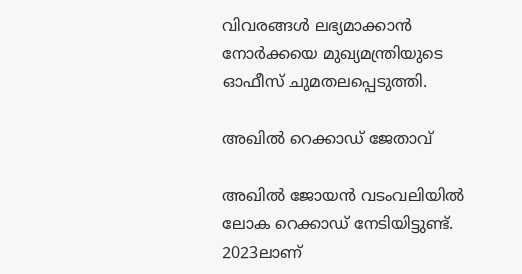വിവരങ്ങള്‍ ലഭ്യമാക്കാന്‍ നോര്‍ക്കയെ മുഖ്യമന്ത്രിയുടെ ഓഫീസ് ചുമതലപ്പെടുത്തി.

അഖില്‍ റെക്കാഡ് ജേതാവ്

അഖില്‍ ജോയന്‍ വടംവലിയില്‍ ലോക റെക്കാഡ് നേടിയിട്ടുണ്ട്. 2023ലാണ്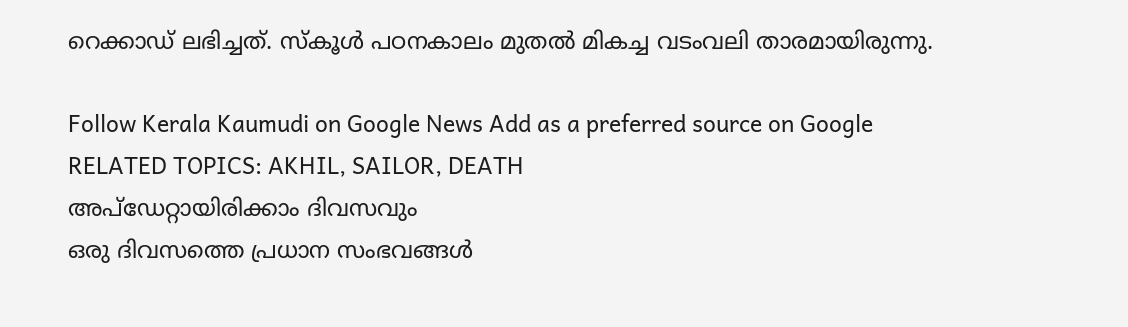റെക്കാഡ് ലഭിച്ചത്. സ്‌കൂള്‍ പഠനകാലം മുതല്‍ മികച്ച വടംവലി താരമായിരുന്നു.

Follow Kerala Kaumudi on Google News Add as a preferred source on Google
RELATED TOPICS: AKHIL, SAILOR, DEATH
അപ്ഡേറ്റായിരിക്കാം ദിവസവും
ഒരു ദിവസത്തെ പ്രധാന സംഭവങ്ങൾ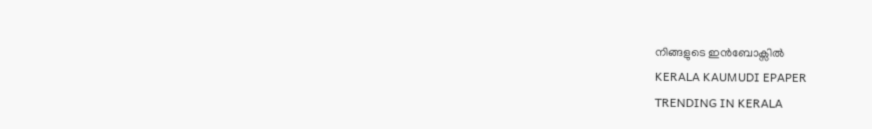നിങ്ങളുടെ ഇൻബോക്സിൽ
KERALA KAUMUDI EPAPER
TRENDING IN KERALA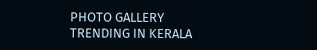PHOTO GALLERY
TRENDING IN KERALA